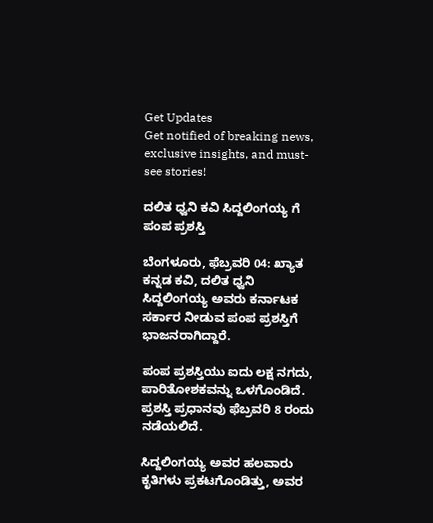Get Updates
Get notified of breaking news, exclusive insights, and must-see stories!

ದಲಿತ ಧ್ವನಿ ಕವಿ ಸಿದ್ದಲಿಂಗಯ್ಯ ಗೆ ಪಂಪ ಪ್ರಶಸ್ತಿ

ಬೆಂಗಳೂರು, ಫೆಬ್ರವರಿ 04: ಖ್ಯಾತ ಕನ್ನಡ ಕವಿ, ದಲಿತ ಧ್ವನಿ ಸಿದ್ದಲಿಂಗಯ್ಯ ಅವರು ಕರ್ನಾಟಕ ಸರ್ಕಾರ ನೀಡುವ ಪಂಪ ಪ್ರಶಸ್ತಿಗೆ ಭಾಜನರಾಗಿದ್ದಾರೆ.

ಪಂಪ ಪ್ರಶಸ್ತಿಯು ಐದು ಲಕ್ಷ ನಗದು, ಪಾರಿತೋಶಕವನ್ನು ಒಳಗೊಂಡಿದೆ. ಪ್ರಶಸ್ತಿ ಪ್ರಧಾನವು ಫೆಬ್ರವರಿ 8 ರಂದು ನಡೆಯಲಿದೆ.

ಸಿದ್ದಲಿಂಗಯ್ಯ ಅವರ ಹಲವಾರು ಕೃತಿಗಳು ಪ್ರಕಟಗೊಂಡಿತ್ತು, ಅವರ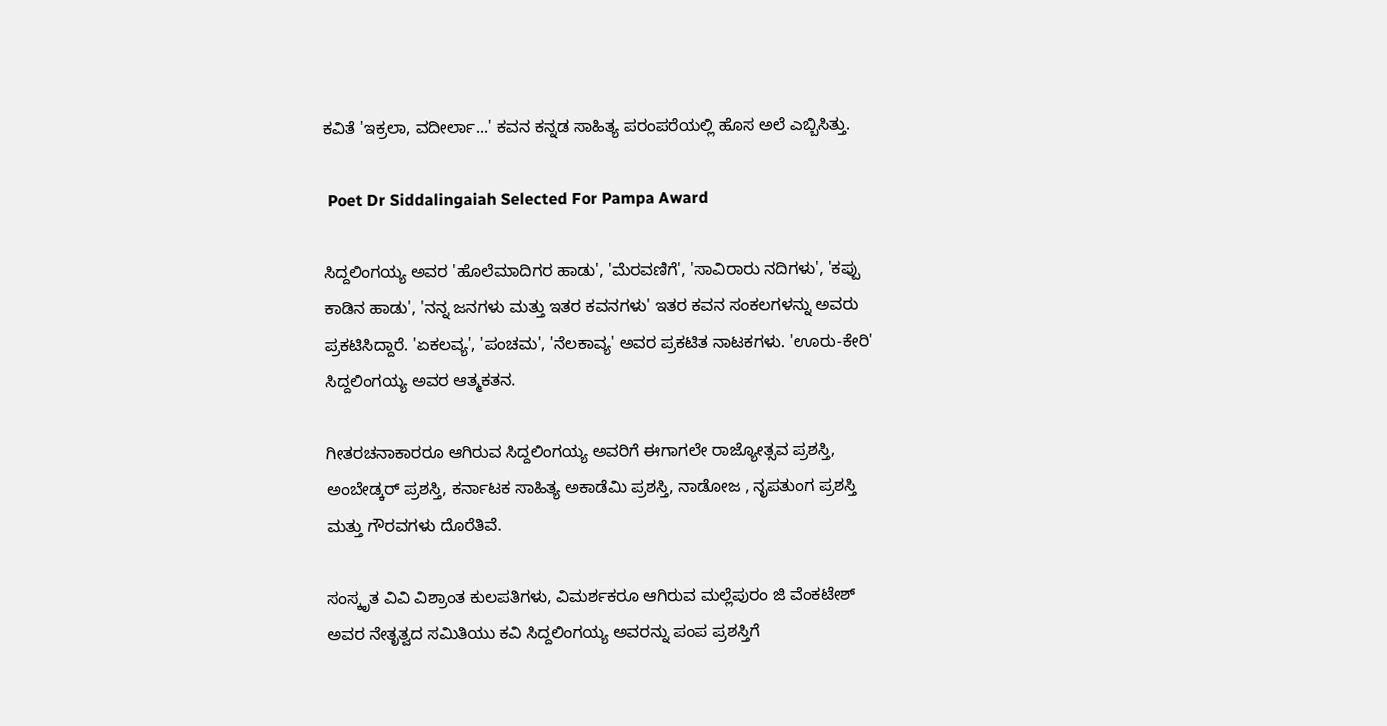ಕವಿತೆ 'ಇಕ್ರಲಾ, ವದೀರ್ಲಾ...' ಕವನ ಕನ್ನಡ ಸಾಹಿತ್ಯ ಪರಂಪರೆಯಲ್ಲಿ ಹೊಸ ಅಲೆ ಎಬ್ಬಿಸಿತ್ತು.

 Poet Dr Siddalingaiah Selected For Pampa Award

ಸಿದ್ದಲಿಂಗಯ್ಯ ಅವರ 'ಹೊಲೆಮಾದಿಗರ ಹಾಡು', 'ಮೆರವಣಿಗೆ', 'ಸಾವಿರಾರು ನದಿಗಳು', 'ಕಪ್ಪು ಕಾಡಿನ ಹಾಡು', 'ನನ್ನ ಜನಗಳು ಮತ್ತು ಇತರ ಕವನಗಳು' ಇತರ ಕವನ ಸಂಕಲಗಳನ್ನು ಅವರು ಪ್ರಕಟಿಸಿದ್ದಾರೆ. 'ಏಕಲವ್ಯ', 'ಪಂಚಮ', 'ನೆಲಕಾವ್ಯ' ಅವರ ಪ್ರಕಟಿತ ನಾಟಕಗಳು. 'ಊರು-ಕೇರಿ' ಸಿದ್ದಲಿಂಗಯ್ಯ ಅವರ ಆತ್ಮಕತನ.

ಗೀತರಚನಾಕಾರರೂ ಆಗಿರುವ ಸಿದ್ದಲಿಂಗಯ್ಯ ಅವರಿಗೆ ಈಗಾಗಲೇ ರಾಜ್ಯೋತ್ಸವ ಪ್ರಶಸ್ತಿ, ಅಂಬೇಡ್ಕರ್ ಪ್ರಶಸ್ತಿ, ಕರ್ನಾಟಕ ಸಾಹಿತ್ಯ ಅಕಾಡೆಮಿ ಪ್ರಶಸ್ತಿ, ನಾಡೋಜ , ನೃಪತುಂಗ ಪ್ರಶಸ್ತಿ ಮತ್ತು ಗೌರವಗಳು ದೊರೆತಿವೆ.

ಸಂಸ್ಕೃತ ವಿವಿ ವಿಶ್ರಾಂತ ಕುಲಪತಿಗಳು, ವಿಮರ್ಶಕರೂ ಆಗಿರುವ ಮಲ್ಲೆಪುರಂ ಜಿ ವೆಂಕಟೇಶ್ ಅವರ ನೇತೃತ್ವದ ಸಮಿತಿಯು ಕವಿ ಸಿದ್ದಲಿಂಗಯ್ಯ ಅವರನ್ನು ಪಂಪ ಪ್ರಶಸ್ತಿಗೆ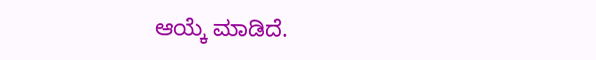ಆಯ್ಕೆ ಮಾಡಿದೆ.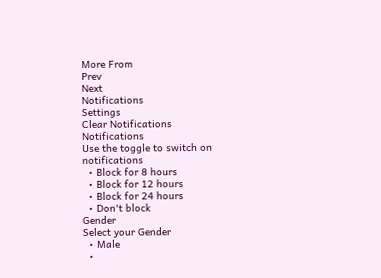More From
Prev
Next
Notifications
Settings
Clear Notifications
Notifications
Use the toggle to switch on notifications
  • Block for 8 hours
  • Block for 12 hours
  • Block for 24 hours
  • Don't block
Gender
Select your Gender
  • Male
  •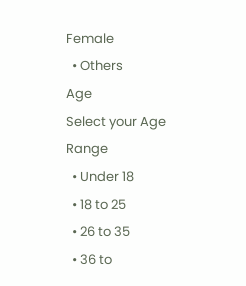Female
  • Others
Age
Select your Age Range
  • Under 18
  • 18 to 25
  • 26 to 35
  • 36 to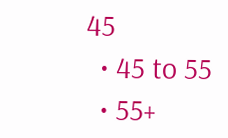45
  • 45 to 55
  • 55+